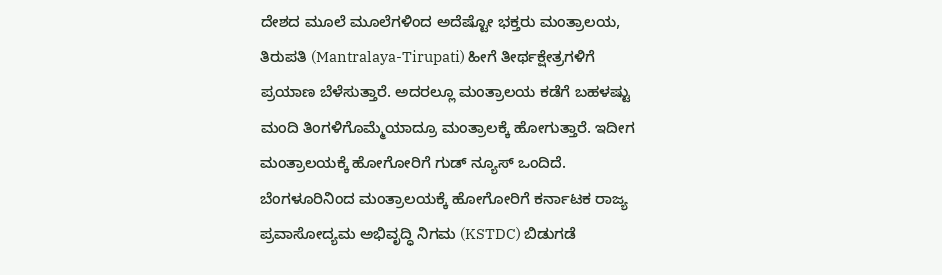ದೇಶದ ಮೂಲೆ ಮೂಲೆಗಳಿಂದ ಅದೆಷ್ಟೋ ಭಕ್ತರು ಮಂತ್ರಾಲಯ, ತಿರುಪತಿ (Mantralaya-Tirupati) ಹೀಗೆ ತೀರ್ಥಕ್ಷೇತ್ರಗಳಿಗೆ ಪ್ರಯಾಣ ಬೆಳೆಸುತ್ತಾರೆ. ಅದರಲ್ಲೂ ಮಂತ್ರಾಲಯ ಕಡೆಗೆ ಬಹಳಷ್ಟು ಮಂದಿ ತಿಂಗಳಿಗೊಮ್ಮೆಯಾದ್ರೂ ಮಂತ್ರಾಲಕ್ಕೆ ಹೋಗುತ್ತಾರೆ. ಇದೀಗ ಮಂತ್ರಾಲಯಕ್ಕೆ ಹೋಗೋರಿಗೆ ಗುಡ್ ನ್ಯೂಸ್ ಒಂದಿದೆ. ಬೆಂಗಳೂರಿನಿಂದ ಮಂತ್ರಾಲಯಕ್ಕೆ ಹೋಗೋರಿಗೆ ಕರ್ನಾಟಕ ರಾಜ್ಯ ಪ್ರವಾಸೋದ್ಯಮ ಅಭಿವೃದ್ಧಿ ನಿಗಮ (KSTDC) ಬಿಡುಗಡೆ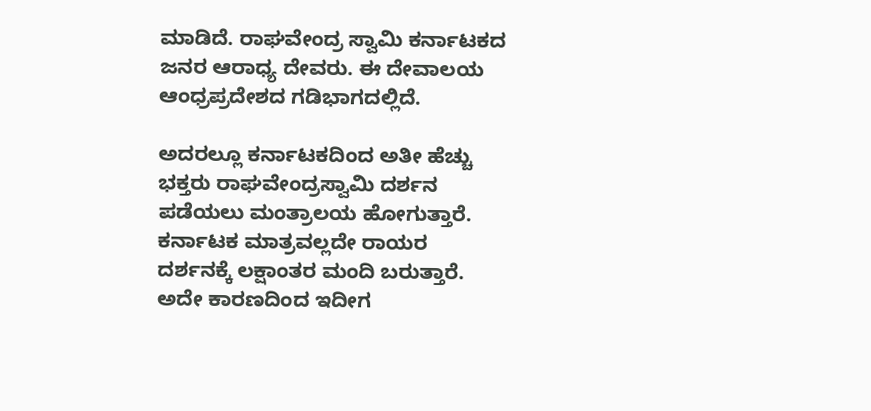ಮಾಡಿದೆ. ರಾಘವೇಂದ್ರ ಸ್ವಾಮಿ ಕರ್ನಾಟಕದ ಜನರ ಆರಾಧ್ಯ ದೇವರು. ಈ ದೇವಾಲಯ ಆಂಧ್ರಪ್ರದೇಶದ ಗಡಿಭಾಗದಲ್ಲಿದೆ.

ಅದರಲ್ಲೂ ಕರ್ನಾಟಕದಿಂದ ಅತೀ ಹೆಚ್ಚು ಭಕ್ತರು ರಾಘವೇಂದ್ರಸ್ವಾಮಿ ದರ್ಶನ ಪಡೆಯಲು ಮಂತ್ರಾಲಯ ಹೋಗುತ್ತಾರೆ. ಕರ್ನಾಟಕ ಮಾತ್ರವಲ್ಲದೇ ರಾಯರ ದರ್ಶನಕ್ಕೆ ಲಕ್ಷಾಂತರ ಮಂದಿ ಬರುತ್ತಾರೆ. ಅದೇ ಕಾರಣದಿಂದ ಇದೀಗ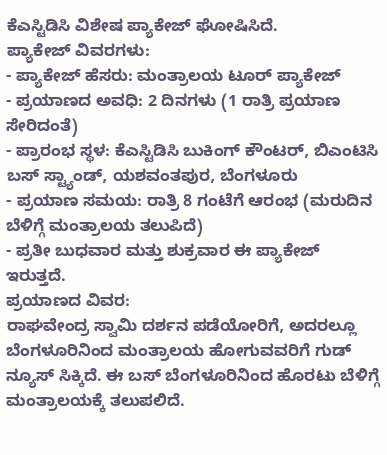ಕೆಎಸ್ಟಿಡಿಸಿ ವಿಶೇಷ ಪ್ಯಾಕೇಜ್ ಘೋಷಿಸಿದೆ.
ಪ್ಯಾಕೇಜ್ ವಿವರಗಳು:
- ಪ್ಯಾಕೇಜ್ ಹೆಸರು: ಮಂತ್ರಾಲಯ ಟೂರ್ ಪ್ಯಾಕೇಜ್
- ಪ್ರಯಾಣದ ಅವಧಿ: 2 ದಿನಗಳು (1 ರಾತ್ರಿ ಪ್ರಯಾಣ ಸೇರಿದಂತೆ)
- ಪ್ರಾರಂಭ ಸ್ಥಳ: ಕೆಎಸ್ಟಿಡಿಸಿ ಬುಕಿಂಗ್ ಕೌಂಟರ್, ಬಿಎಂಟಿಸಿ ಬಸ್ ಸ್ಟ್ಯಾಂಡ್, ಯಶವಂತಪುರ, ಬೆಂಗಳೂರು
- ಪ್ರಯಾಣ ಸಮಯ: ರಾತ್ರಿ 8 ಗಂಟೆಗೆ ಆರಂಭ (ಮರುದಿನ ಬೆಳಿಗ್ಗೆ ಮಂತ್ರಾಲಯ ತಲುಪಿದೆ)
- ಪ್ರತೀ ಬುಧವಾರ ಮತ್ತು ಶುಕ್ರವಾರ ಈ ಪ್ಯಾಕೇಜ್ ಇರುತ್ತದೆ.
ಪ್ರಯಾಣದ ವಿವರ:
ರಾಘವೇಂದ್ರ ಸ್ವಾಮಿ ದರ್ಶನ ಪಡೆಯೋರಿಗೆ, ಅದರಲ್ಲೂ ಬೆಂಗಳೂರಿನಿಂದ ಮಂತ್ರಾಲಯ ಹೋಗುವವರಿಗೆ ಗುಡ್ ನ್ಯೂಸ್ ಸಿಕ್ಕಿದೆ. ಈ ಬಸ್ ಬೆಂಗಳೂರಿನಿಂದ ಹೊರಟು ಬೆಳಿಗ್ಗೆ ಮಂತ್ರಾಲಯಕ್ಕೆ ತಲುಪಲಿದೆ.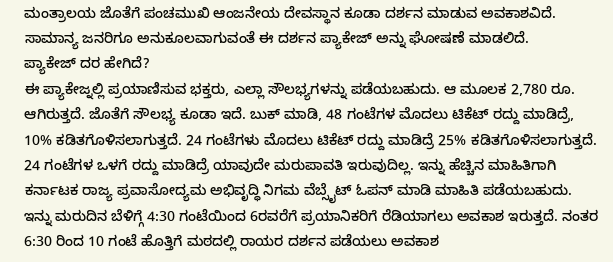ಮಂತ್ರಾಲಯ ಜೊತೆಗೆ ಪಂಚಮುಖಿ ಆಂಜನೇಯ ದೇವಸ್ಥಾನ ಕೂಡಾ ದರ್ಶನ ಮಾಡುವ ಅವಕಾಶವಿದೆ. ಸಾಮಾನ್ಯ ಜನರಿಗೂ ಅನುಕೂಲವಾಗುವಂತೆ ಈ ದರ್ಶನ ಪ್ಯಾಕೇಜ್ ಅನ್ನು ಘೋಷಣೆ ಮಾಡಲಿದೆ.
ಪ್ಯಾಕೇಜ್ ದರ ಹೇಗಿದೆ?
ಈ ಪ್ಯಾಕೇಜ್ನಲ್ಲಿ ಪ್ರಯಾಣಿಸುವ ಭಕ್ತರು, ಎಲ್ಲಾ ಸೌಲಭ್ಯಗಳನ್ನು ಪಡೆಯಬಹುದು. ಆ ಮೂಲಕ 2,780 ರೂ. ಆಗಿರುತ್ತದೆ. ಜೊತೆಗೆ ಸೌಲಭ್ಯ ಕೂಡಾ ಇದೆ. ಬುಕ್ ಮಾಡಿ, 48 ಗಂಟೆಗಳ ಮೊದಲು ಟಿಕೆಟ್ ರದ್ದು ಮಾಡಿದ್ರೆ, 10% ಕಡಿತಗೊಳಿಸಲಾಗುತ್ತದೆ. 24 ಗಂಟೆಗಳು ಮೊದಲು ಟಿಕೆಟ್ ರದ್ದು ಮಾಡಿದ್ರೆ 25% ಕಡಿತಗೊಳಿಸಲಾಗುತ್ತದೆ. 24 ಗಂಟೆಗಳ ಒಳಗೆ ರದ್ದು ಮಾಡಿದ್ರೆ ಯಾವುದೇ ಮರುಪಾವತಿ ಇರುವುದಿಲ್ಲ. ಇನ್ನು ಹೆಚ್ಚಿನ ಮಾಹಿತಿಗಾಗಿ ಕರ್ನಾಟಕ ರಾಜ್ಯ ಪ್ರವಾಸೋದ್ಯಮ ಅಭಿವೃದ್ಧಿ ನಿಗಮ ವೆಬ್ಸೈಟ್ ಓಪನ್ ಮಾಡಿ ಮಾಹಿತಿ ಪಡೆಯಬಹುದು.
ಇನ್ನು ಮರುದಿನ ಬೆಳಿಗ್ಗೆ 4:30 ಗಂಟೆಯಿಂದ 6ರವರೆಗೆ ಪ್ರಯಾನಿಕರಿಗೆ ರೆಡಿಯಾಗಲು ಅವಕಾಶ ಇರುತ್ತದೆ. ನಂತರ 6:30 ರಿಂದ 10 ಗಂಟೆ ಹೊತ್ತಿಗೆ ಮಠದಲ್ಲಿ ರಾಯರ ದರ್ಶನ ಪಡೆಯಲು ಅವಕಾಶ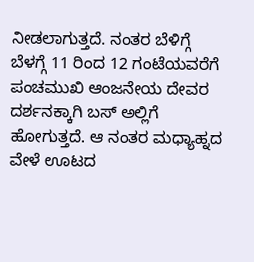ನೀಡಲಾಗುತ್ತದೆ. ನಂತರ ಬೆಳಿಗ್ಗೆ ಬೆಳಗ್ಗೆ 11 ರಿಂದ 12 ಗಂಟೆಯವರೆಗೆ ಪಂಚಮುಖಿ ಆಂಜನೇಯ ದೇವರ ದರ್ಶನಕ್ಕಾಗಿ ಬಸ್ ಅಲ್ಲಿಗೆ ಹೋಗುತ್ತದೆ. ಆ ನಂತರ ಮಧ್ಯಾಹ್ನದ ವೇಳೆ ಊಟದ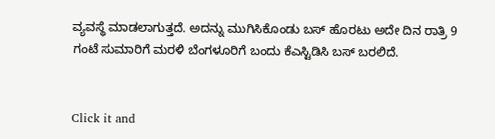ವ್ಯವಸ್ಥೆ ಮಾಡಲಾಗುತ್ತದೆ. ಅದನ್ನು ಮುಗಿಸಿಕೊಂಡು ಬಸ್ ಹೊರಟು ಅದೇ ದಿನ ರಾತ್ರಿ 9 ಗಂಟೆ ಸುಮಾರಿಗೆ ಮರಳಿ ಬೆಂಗಳೂರಿಗೆ ಬಂದು ಕೆಎಸ್ಟಿಡಿಸಿ ಬಸ್ ಬರಲಿದೆ.


Click it and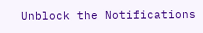Unblock the Notifications